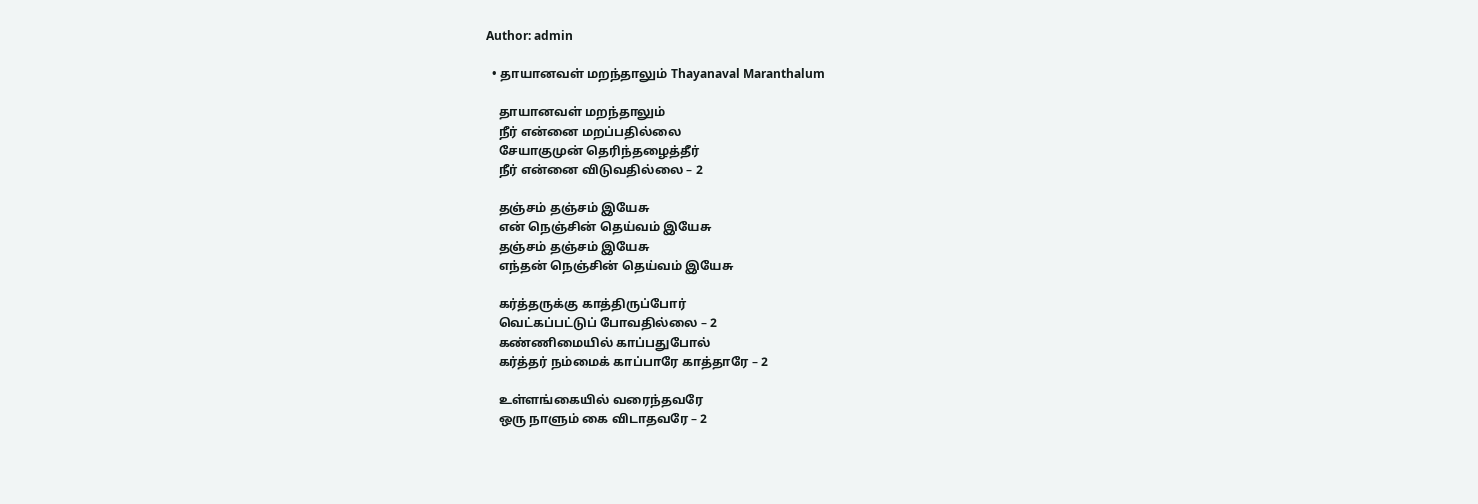Author: admin

  • தாயானவள் மறந்தாலும் Thayanaval Maranthalum

    தாயானவள் மறந்தாலும்
    நீர் என்னை மறப்பதில்லை
    சேயாகுமுன் தெரிந்தழைத்தீர்
    நீர் என்னை விடுவதில்லை – 2

    தஞ்சம் தஞ்சம் இயேசு
    என் நெஞ்சின் தெய்வம் இயேசு
    தஞ்சம் தஞ்சம் இயேசு
    எந்தன் நெஞ்சின் தெய்வம் இயேசு

    கர்த்தருக்கு காத்திருப்போர்
    வெட்கப்பட்டுப் போவதில்லை – 2
    கண்ணிமையில் காப்பதுபோல்
    கர்த்தர் நம்மைக் காப்பாரே காத்தாரே – 2

    உள்ளங்கையில் வரைந்தவரே
    ஒரு நாளும் கை விடாதவரே – 2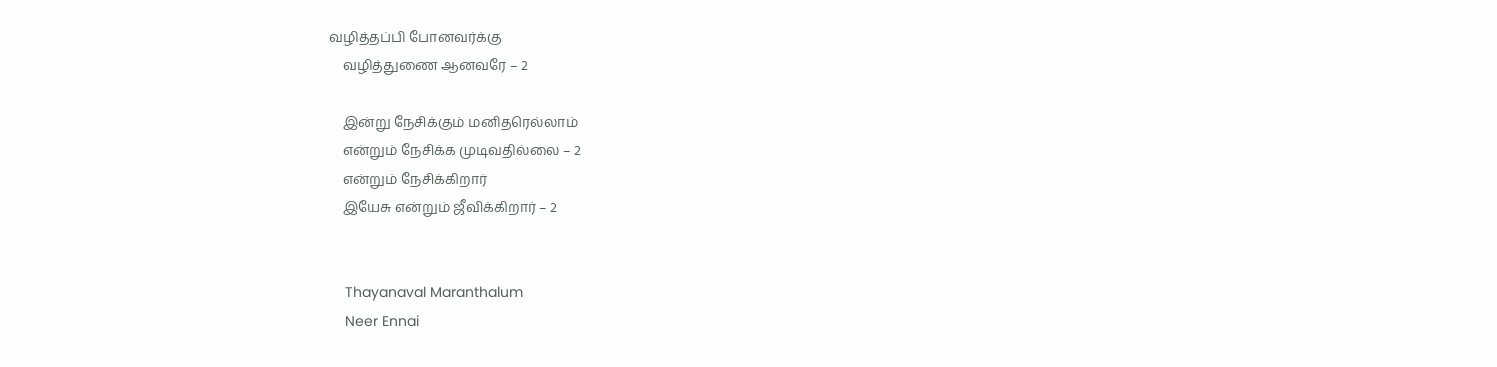வழித்தப்பி போனவர்க்கு
    வழித்துணை ஆனவரே – 2

    இன்று நேசிக்கும் மனிதரெல்லாம்
    என்றும் நேசிக்க முடிவதில்லை – 2
    என்றும் நேசிக்கிறார்
    இயேசு என்றும் ஜீவிக்கிறார் – 2


    Thayanaval Maranthalum
    Neer Ennai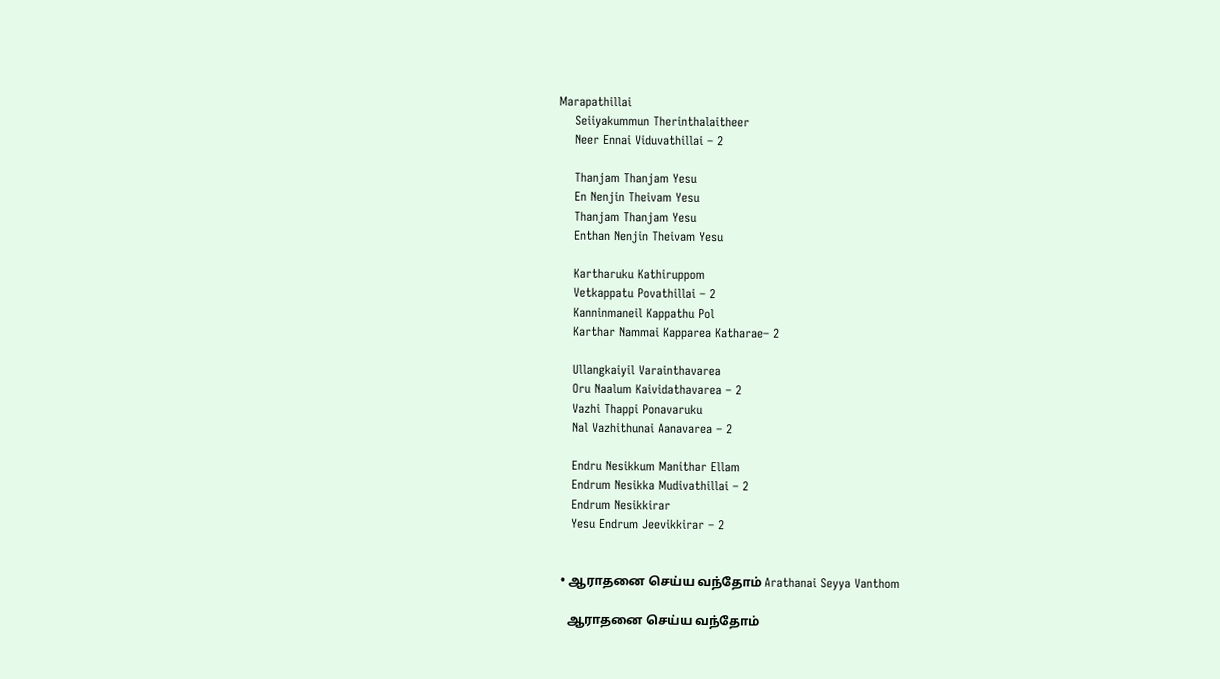Marapathillai
    Seiiyakummun Therinthalaitheer
    Neer Ennai Viduvathillai – 2

    Thanjam Thanjam Yesu
    En Nenjin Theivam Yesu
    Thanjam Thanjam Yesu
    Enthan Nenjin Theivam Yesu

    Kartharuku Kathiruppom
    Vetkappatu Povathillai – 2
    Kanninmaneil Kappathu Pol
    Karthar Nammai Kapparea Katharae– 2

    Ullangkaiyil Varainthavarea
    Oru Naalum Kaividathavarea – 2
    Vazhi Thappi Ponavaruku
    Nal Vazhithunai Aanavarea – 2

    Endru Nesikkum Manithar Ellam
    Endrum Nesikka Mudivathillai – 2
    Endrum Nesikkirar
    Yesu Endrum Jeevikkirar – 2


  • ஆராதனை செய்ய வந்தோம் Arathanai Seyya Vanthom

    ஆராதனை செய்ய வந்தோம்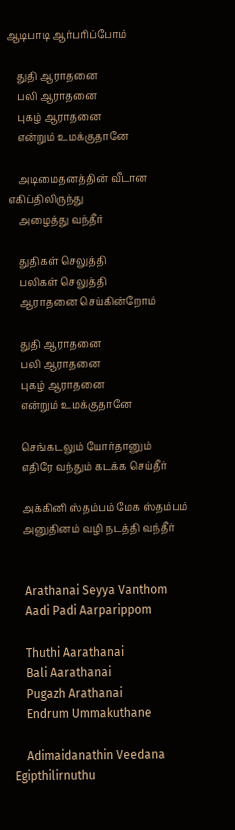ஆடிபாடி ஆர்பரிப்போம்

    துதி ஆராதனை
    பலி ஆராதனை
    புகழ் ஆராதனை
    என்றும் உமக்குதானே

    அடிமைதனத்தின் வீடான எகிப்திலிருந்து
    அழைத்து வந்தீர்

    துதிகள் செலுத்தி
    பலிகள் செலுத்தி
    ஆராதனை செய்கின்றோம்

    துதி ஆராதனை
    பலி ஆராதனை
    புகழ் ஆராதனை
    என்றும் உமக்குதானே

    செங்கடலும் யோர்தானும்
    எதிரே வந்தும் கடக்க செய்தீர்

    அக்கினி ஸ்தம்பம் மேக ஸ்தம்பம்
    அனுதினம் வழி நடத்தி வந்தீர்


    Arathanai Seyya Vanthom
    Aadi Padi Aarparippom

    Thuthi Aarathanai
    Bali Aarathanai
    Pugazh Arathanai
    Endrum Ummakuthane

    Adimaidanathin Veedana Egipthilirnuthu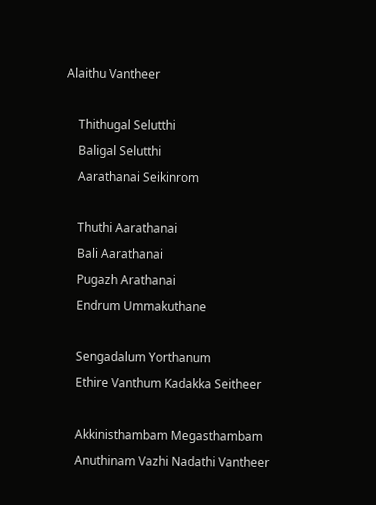Alaithu Vantheer

    Thithugal Selutthi
    Baligal Selutthi
    Aarathanai Seikinrom

    Thuthi Aarathanai
    Bali Aarathanai
    Pugazh Arathanai
    Endrum Ummakuthane

    Sengadalum Yorthanum
    Ethire Vanthum Kadakka Seitheer

    Akkinisthambam Megasthambam
    Anuthinam Vazhi Nadathi Vantheer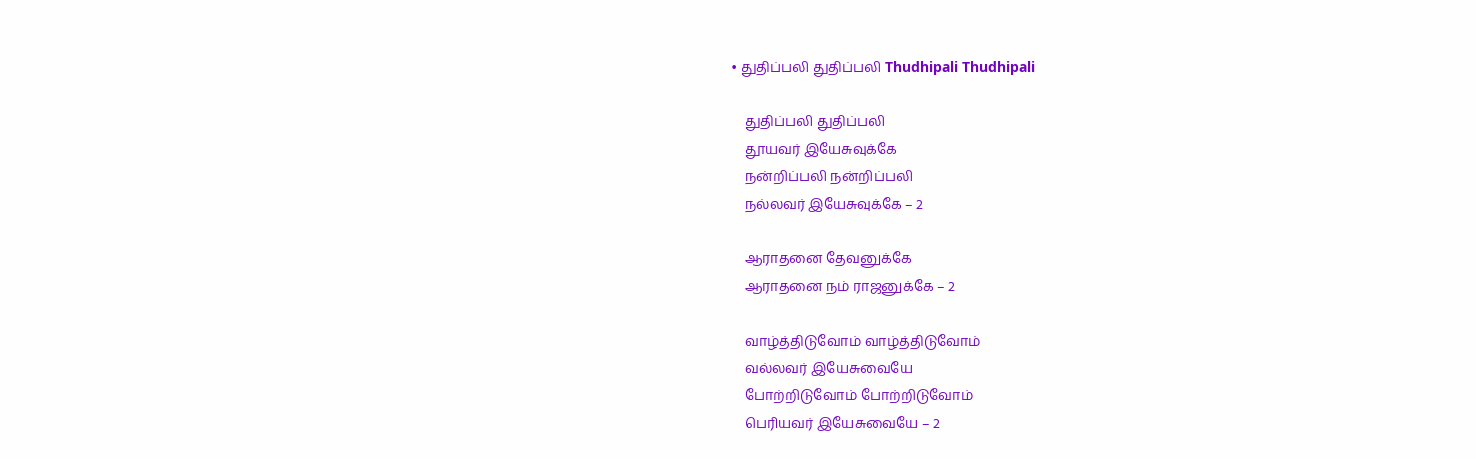• துதிப்பலி துதிப்பலி Thudhipali Thudhipali

    துதிப்பலி துதிப்பலி
    தூயவர் இயேசுவுக்கே
    நன்றிப்பலி நன்றிப்பலி
    நல்லவர் இயேசுவுக்கே – 2

    ஆராதனை தேவனுக்கே
    ஆராதனை நம் ராஜனுக்கே – 2

    வாழ்த்திடுவோம் வாழ்த்திடுவோம்
    வல்லவர் இயேசுவையே
    போற்றிடுவோம் போற்றிடுவோம்
    பெரியவர் இயேசுவையே – 2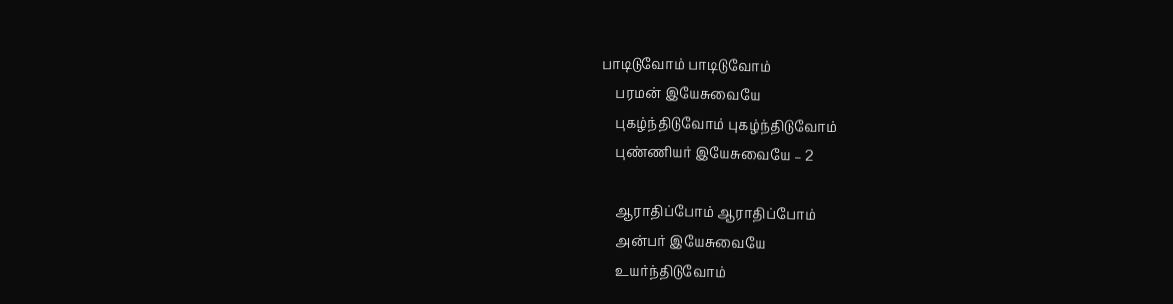பாடிடுவோம் பாடிடுவோம்
    பரமன் இயேசுவையே
    புகழ்ந்திடுவோம் புகழ்ந்திடுவோம்
    புண்ணியர் இயேசுவையே – 2

    ஆராதிப்போம் ஆராதிப்போம்
    அன்பர் இயேசுவையே
    உயர்ந்திடுவோம்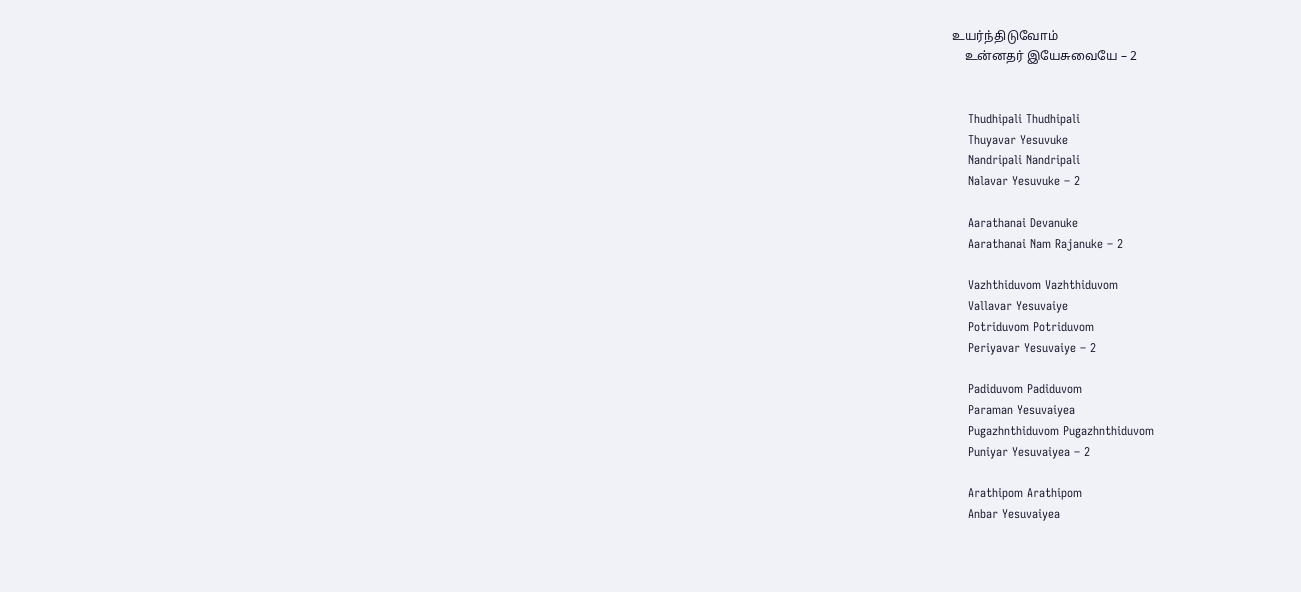உயர்ந்திடுவோம்
    உன்னதர் இயேசுவையே – 2


    Thudhipali Thudhipali
    Thuyavar Yesuvuke
    Nandripali Nandripali
    Nalavar Yesuvuke – 2

    Aarathanai Devanuke
    Aarathanai Nam Rajanuke – 2

    Vazhthiduvom Vazhthiduvom
    Vallavar Yesuvaiye
    Potriduvom Potriduvom
    Periyavar Yesuvaiye – 2

    Padiduvom Padiduvom
    Paraman Yesuvaiyea
    Pugazhnthiduvom Pugazhnthiduvom
    Puniyar Yesuvaiyea – 2

    Arathipom Arathipom
    Anbar Yesuvaiyea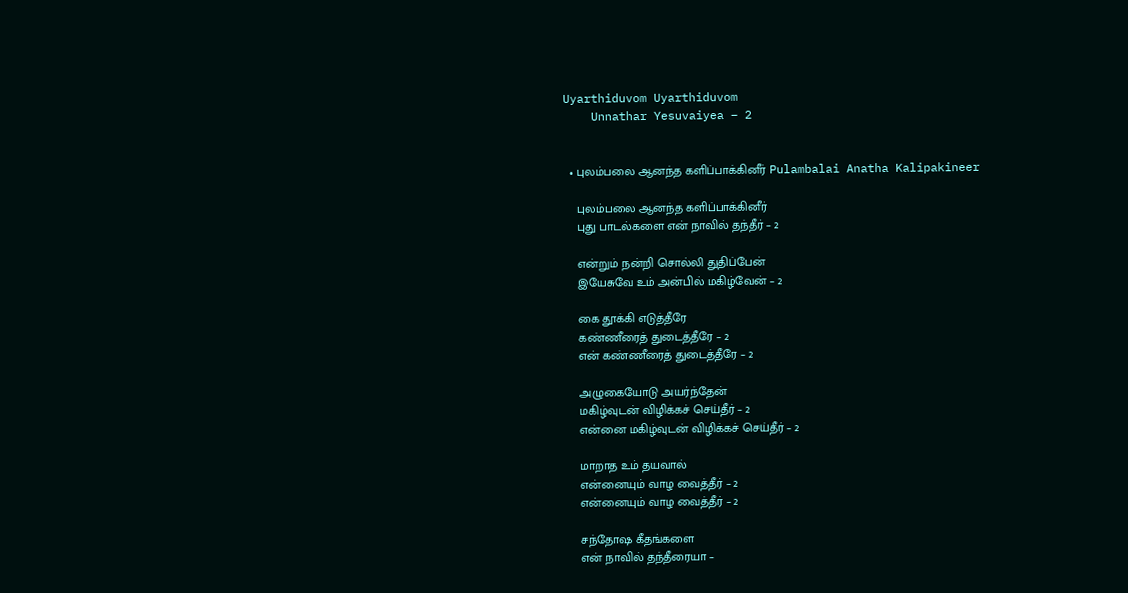Uyarthiduvom Uyarthiduvom
    Unnathar Yesuvaiyea – 2


  • புலம்பலை ஆனந்த களிப்பாக்கினீர் Pulambalai Anatha Kalipakineer

    புலம்பலை ஆனந்த களிப்பாக்கினீர்
    புது பாடல்களை என் நாவில் தந்தீர் – 2

    என்றும் நன்றி சொல்லி துதிப்பேன்
    இயேசுவே உம் அன்பில் மகிழ்வேன் – 2

    கை தூக்கி எடுத்தீரே
    கண்ணீரைத் துடைத்தீரே – 2
    என் கண்ணீரைத் துடைத்தீரே – 2

    அழுகையோடு அயர்ந்தேன்
    மகிழ்வுடன் விழிக்கச் செய்தீர் – 2
    என்னை மகிழ்வுடன் விழிக்கச் செய்தீர் – 2

    மாறாத உம் தயவால்
    என்னையும் வாழ வைத்தீர் – 2
    என்னையும் வாழ வைத்தீர் – 2

    சந்தோஷ கீதங்களை
    என் நாவில் தந்தீரையா –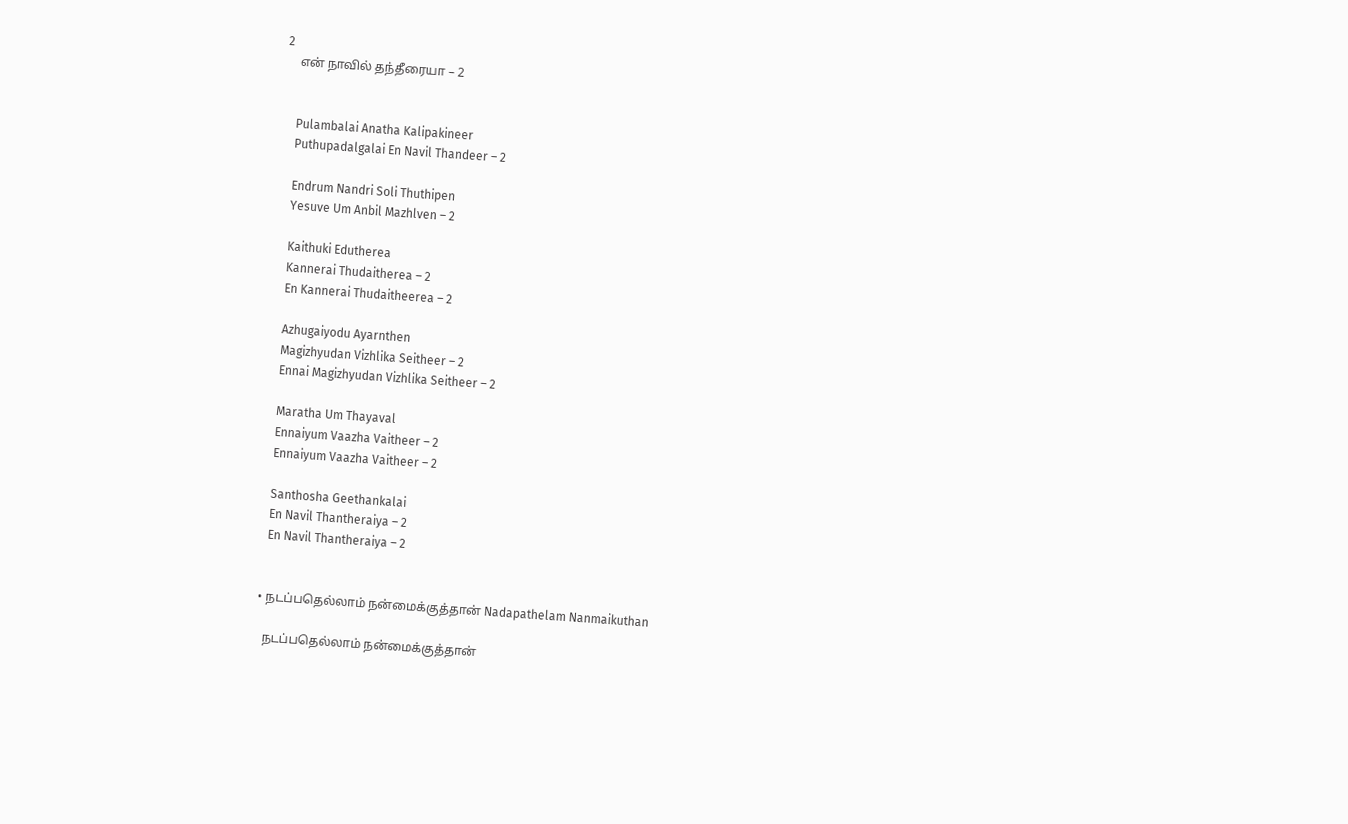2
    என் நாவில் தந்தீரையா – 2


    Pulambalai Anatha Kalipakineer
    Puthupadalgalai En Navil Thandeer – 2

    Endrum Nandri Soli Thuthipen
    Yesuve Um Anbil Mazhlven – 2

    Kaithuki Edutherea
    Kannerai Thudaitherea – 2
    En Kannerai Thudaitheerea – 2

    Azhugaiyodu Ayarnthen
    Magizhyudan Vizhlika Seitheer – 2
    Ennai Magizhyudan Vizhlika Seitheer – 2

    Maratha Um Thayaval
    Ennaiyum Vaazha Vaitheer – 2
    Ennaiyum Vaazha Vaitheer – 2

    Santhosha Geethankalai
    En Navil Thantheraiya – 2
    En Navil Thantheraiya – 2


  • நடப்பதெல்லாம் நன்மைக்குத்தான் Nadapathelam Nanmaikuthan

    நடப்பதெல்லாம் நன்மைக்குத்தான்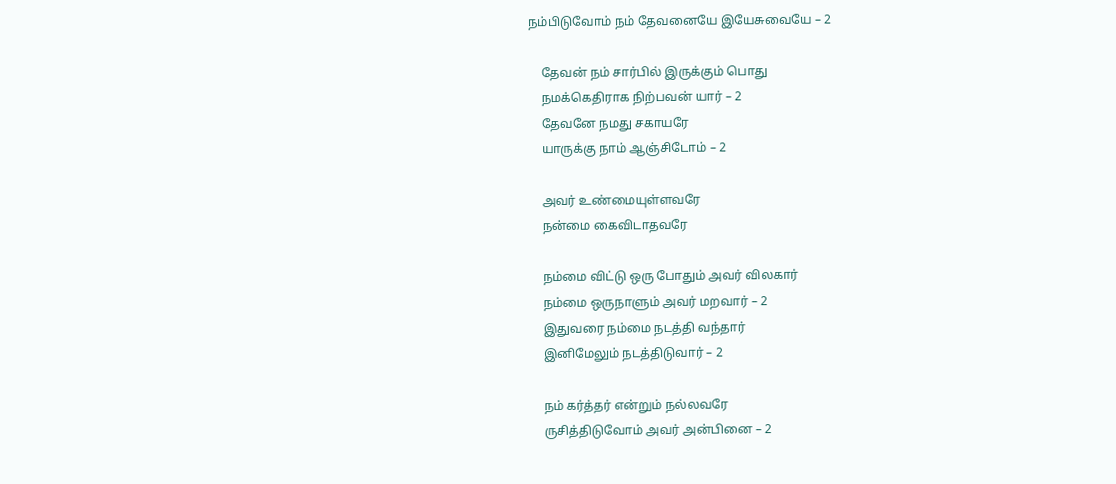நம்பிடுவோம் நம் தேவனையே இயேசுவையே – 2

    தேவன் நம் சார்பில் இருக்கும் பொது
    நமக்கெதிராக நிற்பவன் யார் – 2
    தேவனே நமது சகாயரே
    யாருக்கு நாம் ஆஞ்சிடோம் – 2

    அவர் உண்மையுள்ளவரே
    நன்மை கைவிடாதவரே

    நம்மை விட்டு ஒரு போதும் அவர் விலகார்
    நம்மை ஒருநாளும் அவர் மறவார் – 2
    இதுவரை நம்மை நடத்தி வந்தார்
    இனிமேலும் நடத்திடுவார் – 2

    நம் கர்த்தர் என்றும் நல்லவரே
    ருசித்திடுவோம் அவர் அன்பினை – 2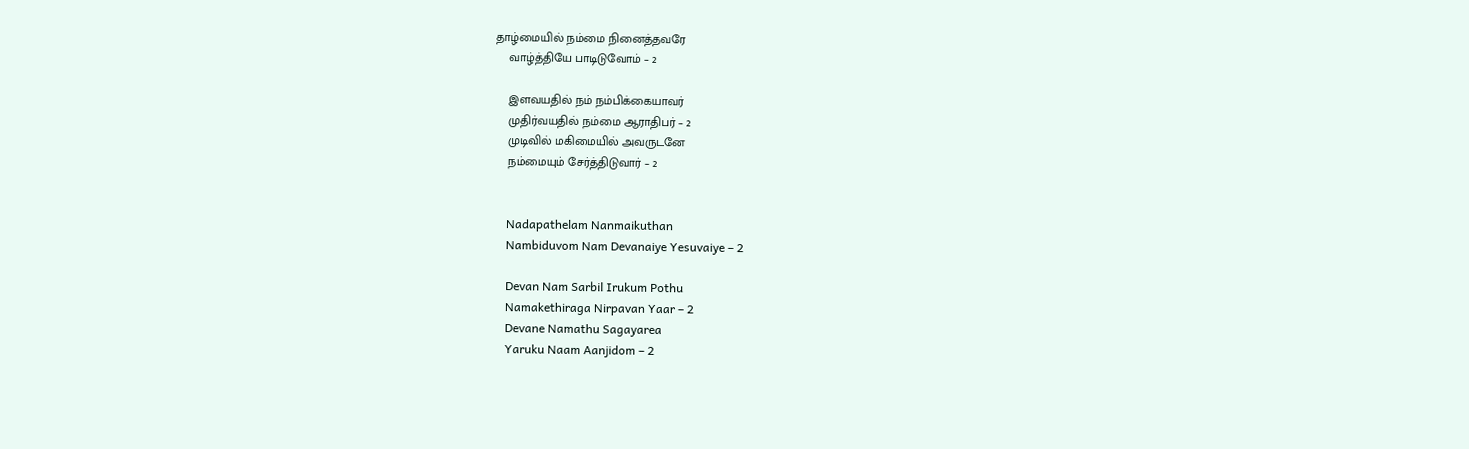தாழ்மையில் நம்மை நினைத்தவரே
    வாழ்த்தியே பாடிடுவோம் – 2

    இளவயதில் நம் நம்பிக்கையாவர்
    முதிர்வயதில் நம்மை ஆராதிபர் – 2
    முடிவில் மகிமையில் அவருடனே
    நம்மையும் சேர்த்திடுவார் – 2


    Nadapathelam Nanmaikuthan
    Nambiduvom Nam Devanaiye Yesuvaiye – 2

    Devan Nam Sarbil Irukum Pothu
    Namakethiraga Nirpavan Yaar – 2
    Devane Namathu Sagayarea
    Yaruku Naam Aanjidom – 2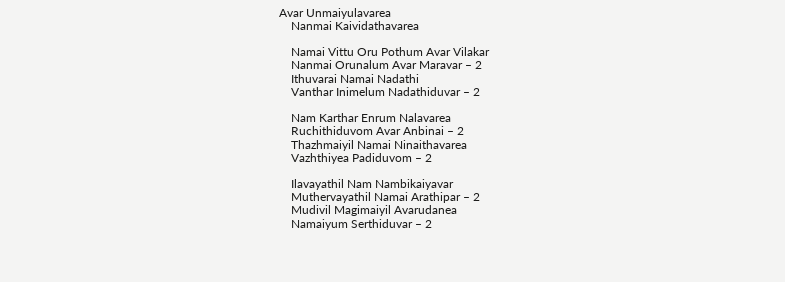Avar Unmaiyulavarea
    Nanmai Kaividathavarea

    Namai Vittu Oru Pothum Avar Vilakar
    Nanmai Orunalum Avar Maravar – 2
    Ithuvarai Namai Nadathi
    Vanthar Inimelum Nadathiduvar – 2

    Nam Karthar Enrum Nalavarea
    Ruchithiduvom Avar Anbinai – 2
    Thazhmaiyil Namai Ninaithavarea
    Vazhthiyea Padiduvom – 2

    Ilavayathil Nam Nambikaiyavar
    Muthervayathil Namai Arathipar – 2
    Mudivil Magimaiyil Avarudanea
    Namaiyum Serthiduvar – 2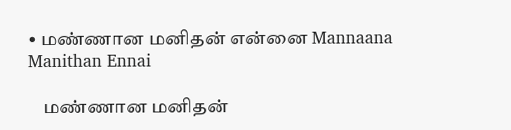• மண்ணான மனிதன் என்னை Mannaana Manithan Ennai

    மண்ணான மனிதன்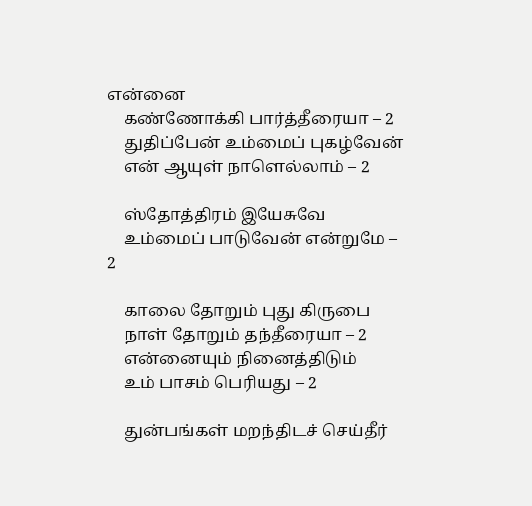என்னை
    கண்ணோக்கி பார்த்தீரையா – 2
    துதிப்பேன் உம்மைப் புகழ்வேன்
    என் ஆயுள் நாளெல்லாம் – 2

    ஸ்தோத்திரம் இயேசுவே
    உம்மைப் பாடுவேன் என்றுமே – 2

    காலை தோறும் புது கிருபை
    நாள் தோறும் தந்தீரையா – 2
    என்னையும் நினைத்திடும்
    உம் பாசம் பெரியது – 2

    துன்பங்கள் மறந்திடச் செய்தீர்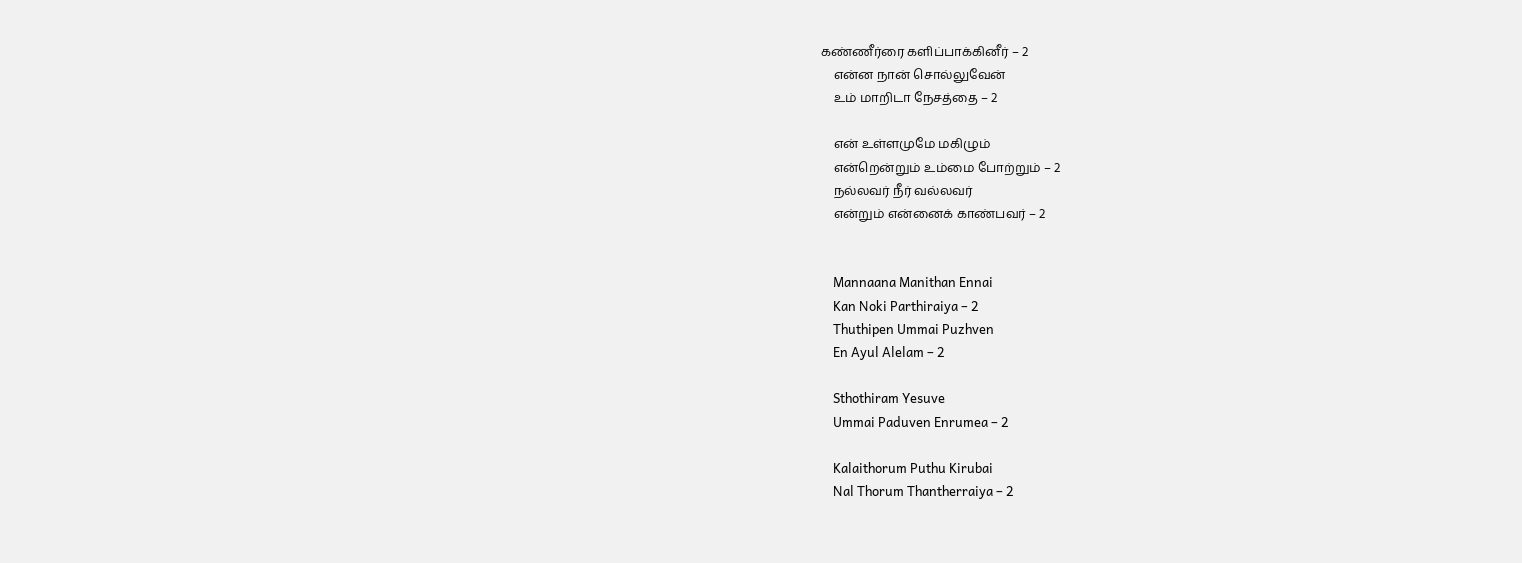கண்ணீர்ரை களிப்பாக்கினீர் – 2
    என்ன நான் சொல்லுவேன்
    உம் மாறிடா நேசத்தை – 2

    என் உள்ளமுமே மகிழும்
    என்றென்றும் உம்மை போற்றும் – 2
    நல்லவர் நீர் வல்லவர்
    என்றும் என்னைக் காண்பவர் – 2


    Mannaana Manithan Ennai
    Kan Noki Parthiraiya – 2
    Thuthipen Ummai Puzhven
    En Ayul Alelam – 2

    Sthothiram Yesuve
    Ummai Paduven Enrumea – 2

    Kalaithorum Puthu Kirubai
    Nal Thorum Thantherraiya – 2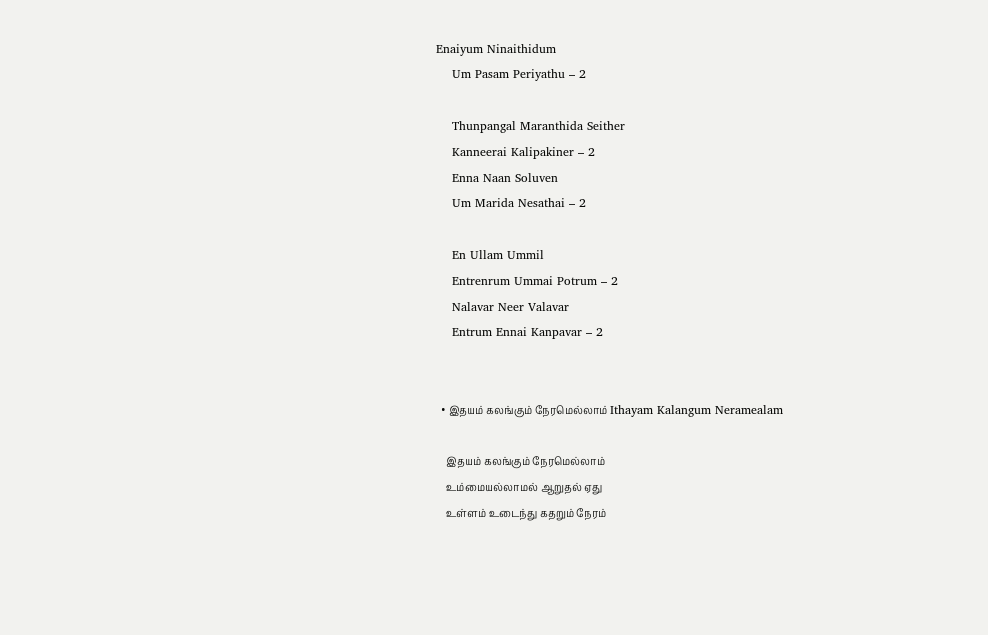Enaiyum Ninaithidum
    Um Pasam Periyathu – 2

    Thunpangal Maranthida Seither
    Kanneerai Kalipakiner – 2
    Enna Naan Soluven
    Um Marida Nesathai – 2

    En Ullam Ummil
    Entrenrum Ummai Potrum – 2
    Nalavar Neer Valavar
    Entrum Ennai Kanpavar – 2


  • இதயம் கலங்கும் நேரமெல்லாம் Ithayam Kalangum Neramealam

    இதயம் கலங்கும் நேரமெல்லாம்
    உம்மையல்லாமல் ஆறுதல் ஏது
    உள்ளம் உடைந்து கதறும் நேரம்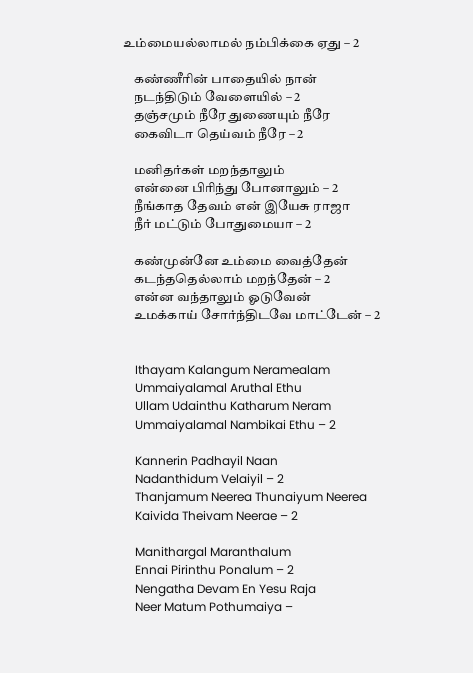உம்மையல்லாமல் நம்பிக்கை ஏது – 2

    கண்ணீரின் பாதையில் நான்
    நடந்திடும் வேளையில் – 2
    தஞ்சமும் நீரே துணையும் நீரே
    கைவிடா தெய்வம் நீரே – 2

    மனிதர்கள் மறந்தாலும்
    என்னை பிரிந்து போனாலும் – 2
    நீங்காத தேவம் என் இயேசு ராஜா
    நீர் மட்டும் போதுமையா – 2

    கண்முன்னே உம்மை வைத்தேன்
    கடந்ததெல்லாம் மறந்தேன் – 2
    என்ன வந்தாலும் ஓடுவேன்
    உமக்காய் சோர்ந்திடவே மாட்டேன் – 2


    Ithayam Kalangum Neramealam
    Ummaiyalamal Aruthal Ethu
    Ullam Udainthu Katharum Neram
    Ummaiyalamal Nambikai Ethu – 2

    Kannerin Padhayil Naan
    Nadanthidum Velaiyil – 2
    Thanjamum Neerea Thunaiyum Neerea
    Kaivida Theivam Neerae – 2

    Manithargal Maranthalum
    Ennai Pirinthu Ponalum – 2
    Nengatha Devam En Yesu Raja
    Neer Matum Pothumaiya –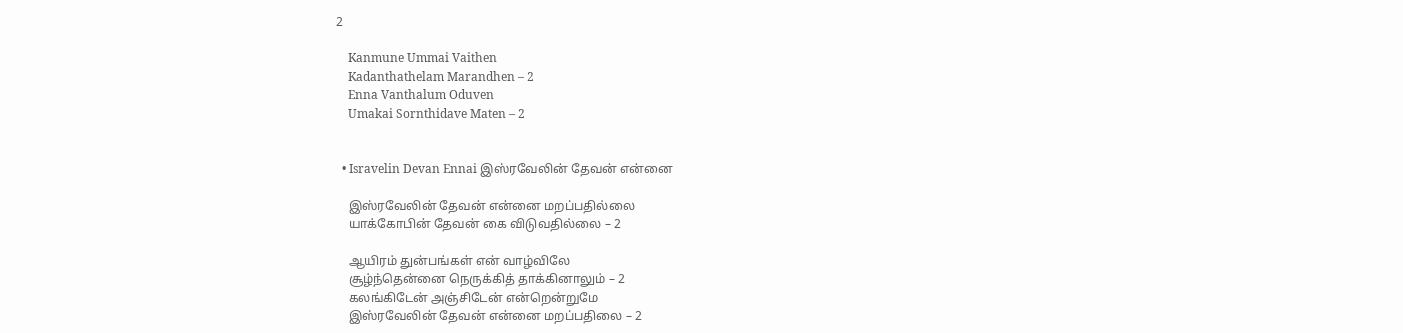2

    Kanmune Ummai Vaithen
    Kadanthathelam Marandhen – 2
    Enna Vanthalum Oduven
    Umakai Sornthidave Maten – 2


  • Isravelin Devan Ennai இஸ்ரவேலின் தேவன் என்னை

    இஸ்ரவேலின் தேவன் என்னை மறப்பதில்லை
    யாக்கோபின் தேவன் கை விடுவதில்லை – 2

    ஆயிரம் துன்பங்கள் என் வாழ்விலே
    சூழ்ந்தென்னை நெருக்கித் தாக்கினாலும் – 2
    கலங்கிடேன் அஞ்சிடேன் என்றென்றுமே
    இஸ்ரவேலின் தேவன் என்னை மறப்பதிலை – 2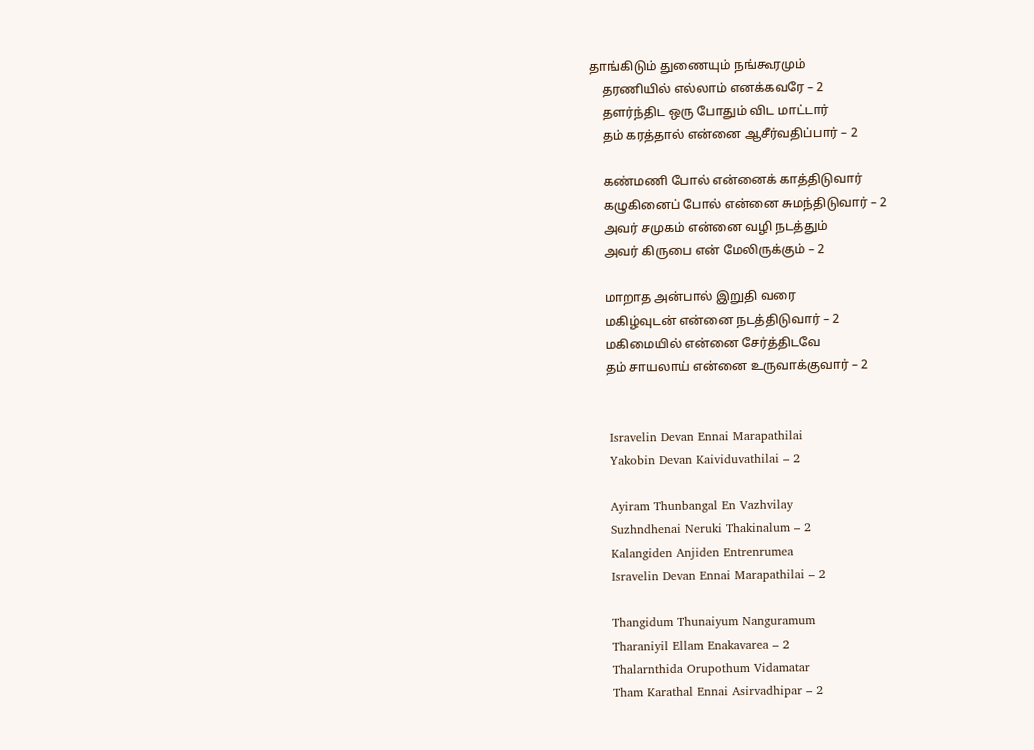தாங்கிடும் துணையும் நங்கூரமும்
    தரணியில் எல்லாம் எனக்கவரே – 2
    தளர்ந்திட ஒரு போதும் விட மாட்டார்
    தம் கரத்தால் என்னை ஆசீர்வதிப்பார் – 2

    கண்மணி போல் என்னைக் காத்திடுவார்
    கழுகினைப் போல் என்னை சுமந்திடுவார் – 2
    அவர் சமுகம் என்னை வழி நடத்தும்
    அவர் கிருபை என் மேலிருக்கும் – 2

    மாறாத அன்பால் இறுதி வரை
    மகிழ்வுடன் என்னை நடத்திடுவார் – 2
    மகிமையில் என்னை சேர்த்திடவே
    தம் சாயலாய் என்னை உருவாக்குவார் – 2


    Isravelin Devan Ennai Marapathilai
    Yakobin Devan Kaividuvathilai – 2

    Ayiram Thunbangal En Vazhvilay
    Suzhndhenai Neruki Thakinalum – 2
    Kalangiden Anjiden Entrenrumea
    Isravelin Devan Ennai Marapathilai – 2

    Thangidum Thunaiyum Nanguramum
    Tharaniyil Ellam Enakavarea – 2
    Thalarnthida Orupothum Vidamatar
    Tham Karathal Ennai Asirvadhipar – 2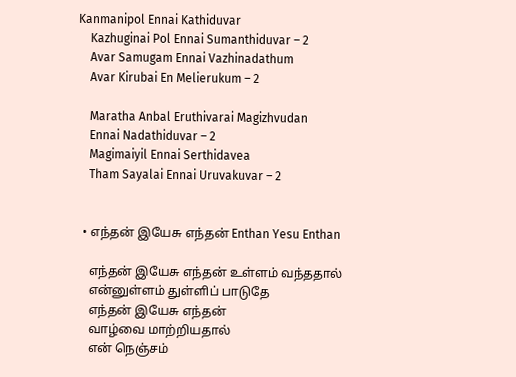Kanmanipol Ennai Kathiduvar
    Kazhuginai Pol Ennai Sumanthiduvar – 2
    Avar Samugam Ennai Vazhinadathum
    Avar Kirubai En Melierukum – 2

    Maratha Anbal Eruthivarai Magizhvudan
    Ennai Nadathiduvar – 2
    Magimaiyil Ennai Serthidavea
    Tham Sayalai Ennai Uruvakuvar – 2


  • எந்தன் இயேசு எந்தன் Enthan Yesu Enthan

    எந்தன் இயேசு எந்தன் உள்ளம் வந்ததால்
    என்னுள்ளம் துள்ளிப் பாடுதே
    எந்தன் இயேசு எந்தன்
    வாழ்வை மாற்றியதால்
    என் நெஞ்சம்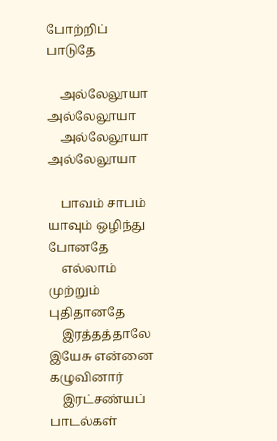போற்றிப் பாடுதே

    அல்லேலூயா அல்லேலூயா
    அல்லேலூயா அல்லேலூயா

    பாவம் சாபம் யாவும் ஒழிந்து போனதே
    எல்லாம் முற்றும் புதிதானதே
    இரத்தத்தாலே இயேசு என்னை கழுவினார்
    இரட்சண்யப் பாடல்கள்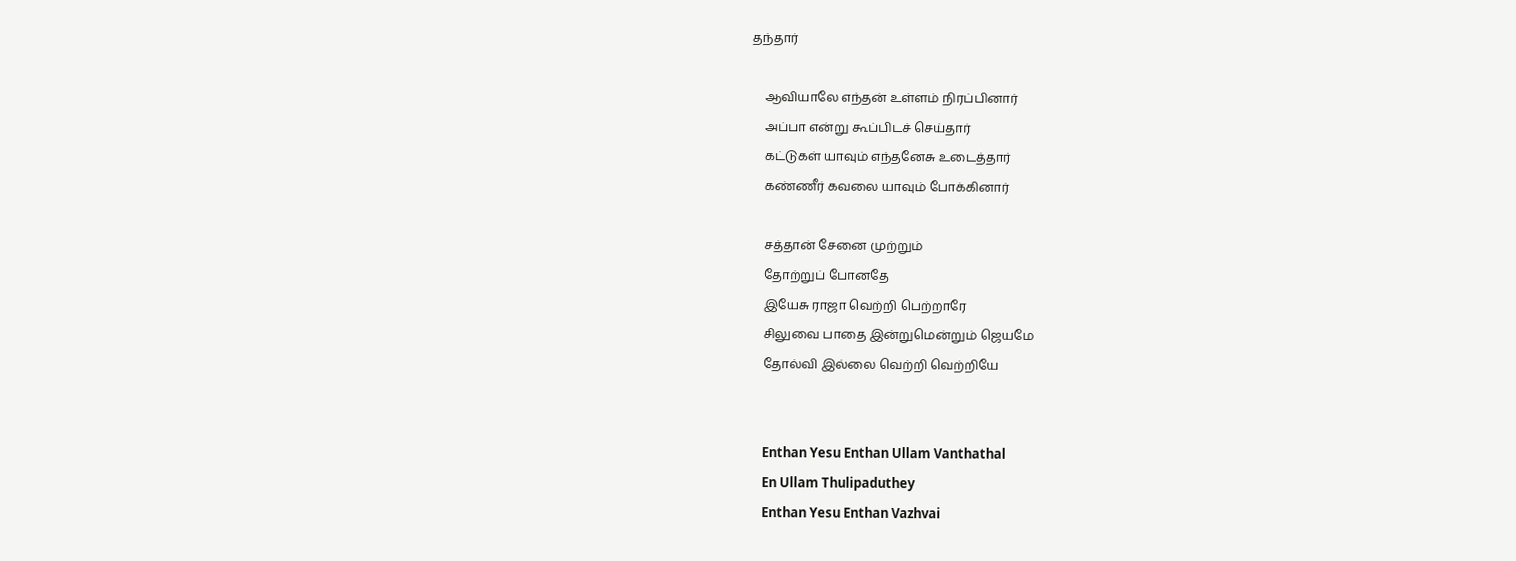தந்தார்

    ஆவியாலே எந்தன் உள்ளம் நிரப்பினார்
    அப்பா என்று கூப்பிடச் செய்தார்
    கட்டுகள் யாவும் எந்தனேசு உடைத்தார்
    கண்ணீர் கவலை யாவும் போக்கினார்

    சத்தான் சேனை முற்றும்
    தோற்றுப் போனதே
    இயேசு ராஜா வெற்றி பெற்றாரே
    சிலுவை பாதை இன்றுமென்றும் ஜெயமே
    தோல்வி இல்லை வெற்றி வெற்றியே


    Enthan Yesu Enthan Ullam Vanthathal
    En Ullam Thulipaduthey
    Enthan Yesu Enthan Vazhvai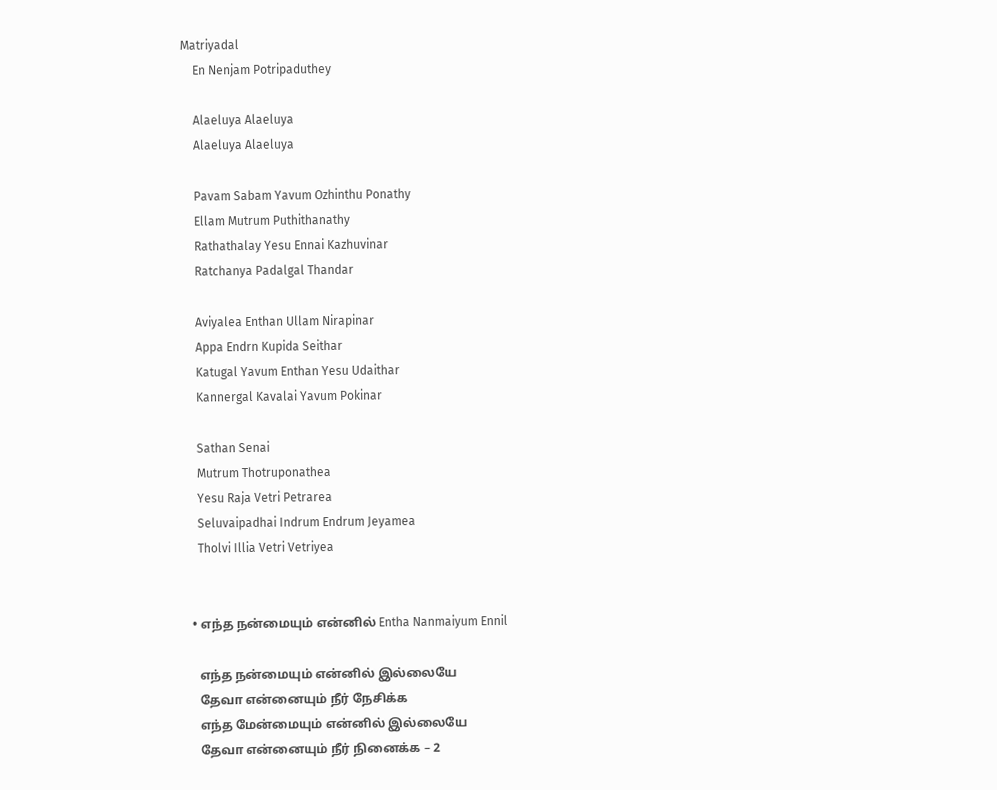Matriyadal
    En Nenjam Potripaduthey

    Alaeluya Alaeluya
    Alaeluya Alaeluya

    Pavam Sabam Yavum Ozhinthu Ponathy
    Ellam Mutrum Puthithanathy
    Rathathalay Yesu Ennai Kazhuvinar
    Ratchanya Padalgal Thandar

    Aviyalea Enthan Ullam Nirapinar
    Appa Endrn Kupida Seithar
    Katugal Yavum Enthan Yesu Udaithar
    Kannergal Kavalai Yavum Pokinar

    Sathan Senai
    Mutrum Thotruponathea
    Yesu Raja Vetri Petrarea
    Seluvaipadhai Indrum Endrum Jeyamea
    Tholvi Illia Vetri Vetriyea


  • எந்த நன்மையும் என்னில் Entha Nanmaiyum Ennil

    எந்த நன்மையும் என்னில் இல்லையே
    தேவா என்னையும் நீர் நேசிக்க
    எந்த மேன்மையும் என்னில் இல்லையே
    தேவா என்னையும் நீர் நினைக்க – 2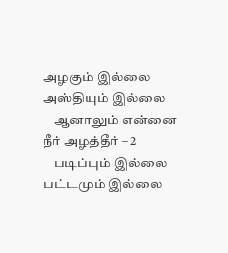அழகும் இல்லை அஸ்தியும் இல்லை
    ஆனாலும் என்னை நீர் அழத்தீர் – 2
    படிப்பும் இல்லை பட்டமும் இல்லை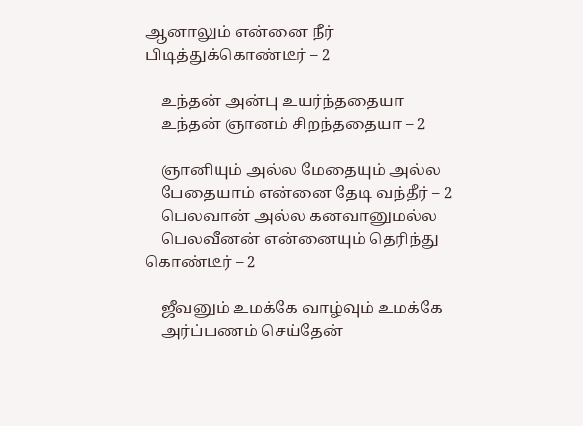ஆனாலும் என்னை நீர் பிடித்துக்கொண்டீர் – 2

    உந்தன் அன்பு உயர்ந்ததையா
    உந்தன் ஞானம் சிறந்ததையா – 2

    ஞானியும் அல்ல மேதையும் அல்ல
    பேதையாம் என்னை தேடி வந்தீர் – 2
    பெலவான் அல்ல கனவானுமல்ல
    பெலவீனன் என்னையும் தெரிந்து கொண்டீர் – 2

    ஜீவனும் உமக்கே வாழ்வும் உமக்கே
    அர்ப்பணம் செய்தேன்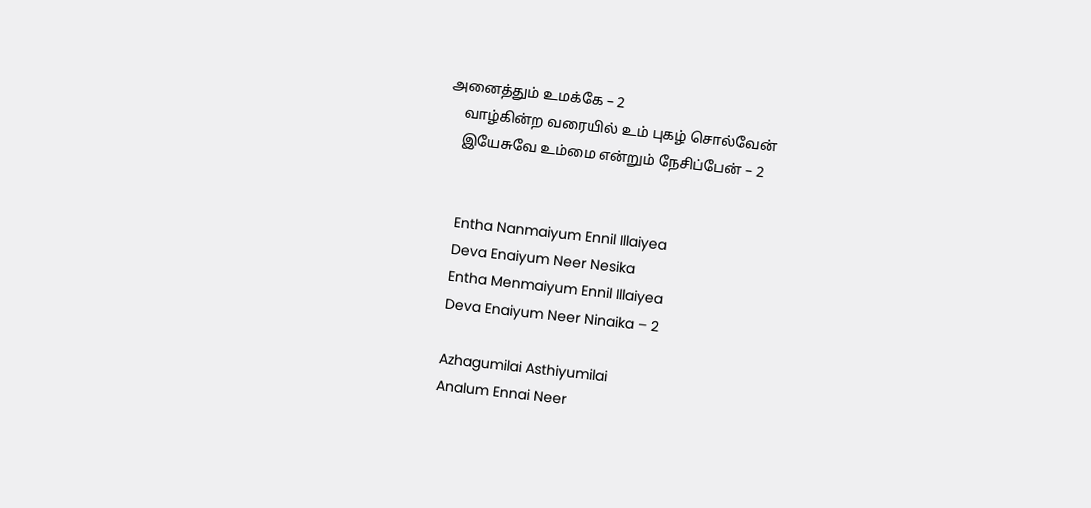அனைத்தும் உமக்கே – 2
    வாழ்கின்ற வரையில் உம் புகழ் சொல்வேன்
    இயேசுவே உம்மை என்றும் நேசிப்பேன் – 2


    Entha Nanmaiyum Ennil Illaiyea
    Deva Enaiyum Neer Nesika
    Entha Menmaiyum Ennil Illaiyea
    Deva Enaiyum Neer Ninaika – 2

    Azhagumilai Asthiyumilai
    Analum Ennai Neer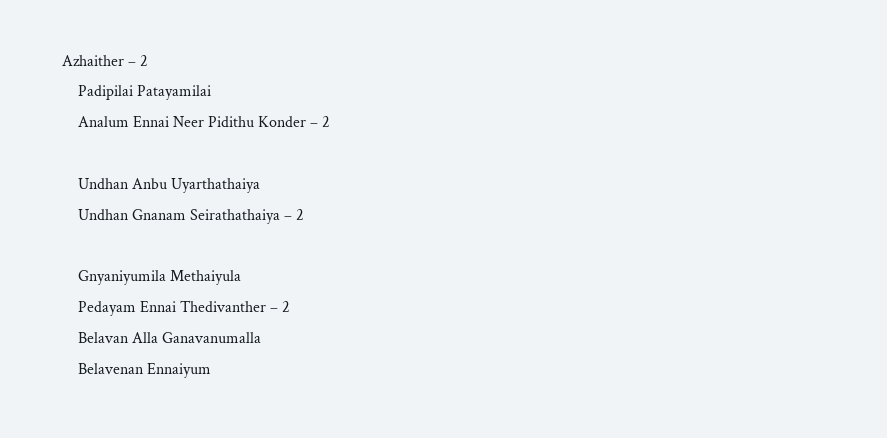Azhaither – 2
    Padipilai Patayamilai
    Analum Ennai Neer Pidithu Konder – 2

    Undhan Anbu Uyarthathaiya
    Undhan Gnanam Seirathathaiya – 2

    Gnyaniyumila Methaiyula
    Pedayam Ennai Thedivanther – 2
    Belavan Alla Ganavanumalla
    Belavenan Ennaiyum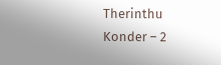Therinthu Konder – 2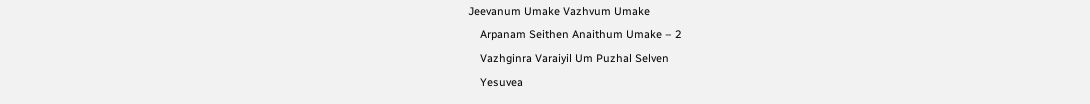Jeevanum Umake Vazhvum Umake
    Arpanam Seithen Anaithum Umake – 2
    Vazhginra Varaiyil Um Puzhal Selven
    Yesuvea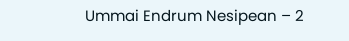Ummai Endrum Nesipean – 2